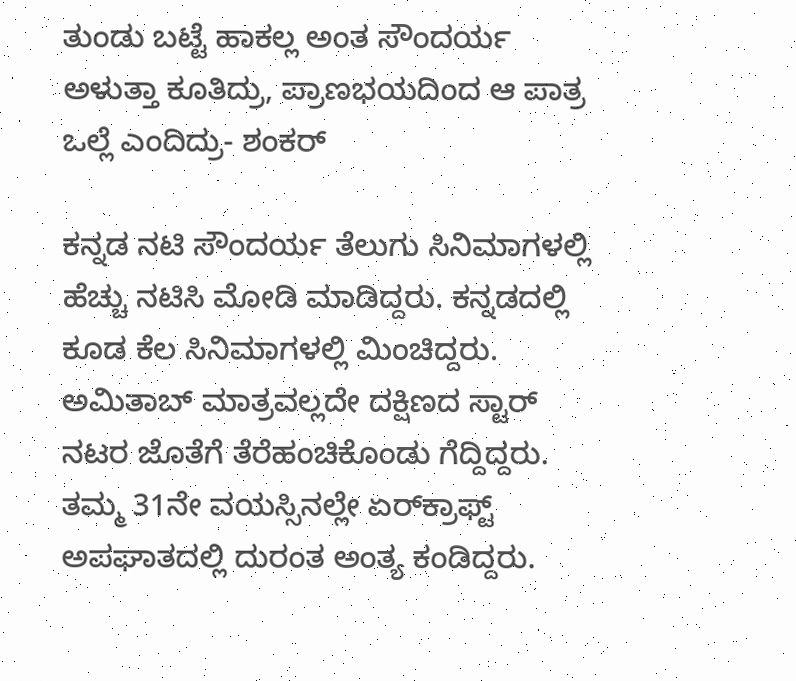ತುಂಡು ಬಟ್ಟೆ ಹಾಕಲ್ಲ ಅಂತ ಸೌಂದರ್ಯ ಅಳುತ್ತಾ ಕೂತಿದ್ರು, ಪ್ರಾಣಭಯದಿಂದ ಆ ಪಾತ್ರ ಒಲ್ಲೆ ಎಂದಿದ್ರು- ಶಂಕರ್

ಕನ್ನಡ ನಟಿ ಸೌಂದರ್ಯ ತೆಲುಗು ಸಿನಿಮಾಗಳಲ್ಲಿ ಹೆಚ್ಚು ನಟಿಸಿ ಮೋಡಿ ಮಾಡಿದ್ದರು. ಕನ್ನಡದಲ್ಲಿ ಕೂಡ ಕೆಲ ಸಿನಿಮಾಗಳಲ್ಲಿ ಮಿಂಚಿದ್ದರು. ಅಮಿತಾಬ್ ಮಾತ್ರವಲ್ಲದೇ ದಕ್ಷಿಣದ ಸ್ಟಾರ್ ನಟರ ಜೊತೆಗೆ ತೆರೆಹಂಚಿಕೊಂಡು ಗೆದ್ದಿದ್ದರು. ತಮ್ಮ 31ನೇ ವಯಸ್ಸಿನಲ್ಲೇ ಏರ್‌ಕ್ರಾಫ್ಟ್ ಅಪಘಾತದಲ್ಲಿ ದುರಂತ ಅಂತ್ಯ ಕಂಡಿದ್ದರು.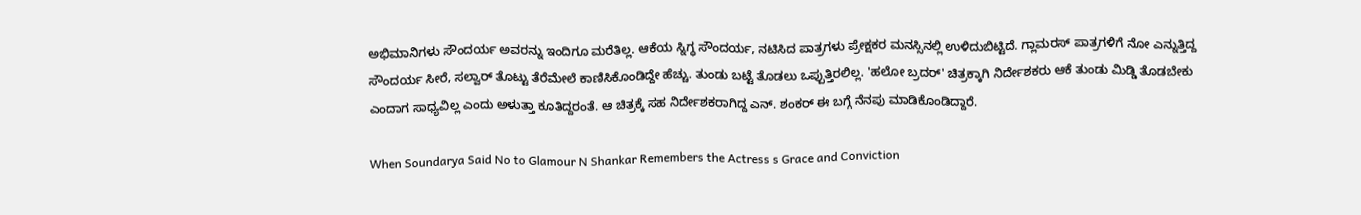ಅಭಿಮಾನಿಗಳು ಸೌಂದರ್ಯ ಅವರನ್ನು ಇಂದಿಗೂ ಮರೆತಿಲ್ಲ. ಆಕೆಯ ಸ್ನಿಗ್ಧ ಸೌಂದರ್ಯ, ನಟಿಸಿದ ಪಾತ್ರಗಳು ಪ್ರೇಕ್ಷಕರ ಮನಸ್ಸಿನಲ್ಲಿ ಉಳಿದುಬಿಟ್ಟಿದೆ. ಗ್ಲಾಮರಸ್ ಪಾತ್ರಗಳಿಗೆ ನೋ ಎನ್ನುತ್ತಿದ್ದ ಸೌಂದರ್ಯ ಸೀರೆ, ಸಲ್ವಾರ್‌ ತೊಟ್ಟು ತೆರೆಮೇಲೆ ಕಾಣಿಸಿಕೊಂಡಿದ್ದೇ ಹೆಚ್ಚು. ತುಂಡು ಬಟ್ಟೆ ತೊಡಲು ಒಪ್ಪುತ್ತಿರಲಿಲ್ಲ. 'ಹಲೋ ಬ್ರದರ್' ಚಿತ್ರಕ್ಕಾಗಿ ನಿರ್ದೇಶಕರು ಆಕೆ ತುಂಡು ಮಿಡ್ಡಿ ತೊಡಬೇಕು ಎಂದಾಗ ಸಾಧ್ಯವಿಲ್ಲ ಎಂದು ಅಳುತ್ತಾ ಕೂತಿದ್ದರಂತೆ. ಆ ಚಿತ್ರಕ್ಕೆ ಸಹ ನಿರ್ದೇಶಕರಾಗಿದ್ದ ಎನ್‌. ಶಂಕರ್ ಈ ಬಗ್ಗೆ ನೆನಪು ಮಾಡಿಕೊಂಡಿದ್ದಾರೆ.

When Soundarya Said No to Glamour N Shankar Remembers the Actress s Grace and Conviction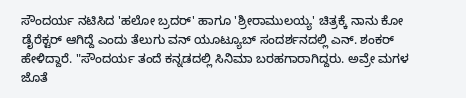ಸೌಂದರ್ಯ ನಟಿಸಿದ 'ಹಲೋ ಬ್ರದರ್' ಹಾಗೂ 'ಶ್ರೀರಾಮುಲಯ್ಯ' ಚಿತ್ರಕ್ಕೆ ನಾನು ಕೋ ಡೈರೆಕ್ಟರ್ ಆಗಿದ್ದೆ ಎಂದು ತೆಲುಗು ವನ್ ಯೂಟ್ಯೂಬ್ ಸಂದರ್ಶನದಲ್ಲಿ ಎನ್‌. ಶಂಕರ್ ಹೇಳಿದ್ದಾರೆ. "ಸೌಂದರ್ಯ ತಂದೆ ಕನ್ನಡದಲ್ಲಿ ಸಿನಿಮಾ ಬರಹಗಾರಾಗಿದ್ದರು. ಅವ್ರೇ ಮಗಳ ಜೊತೆ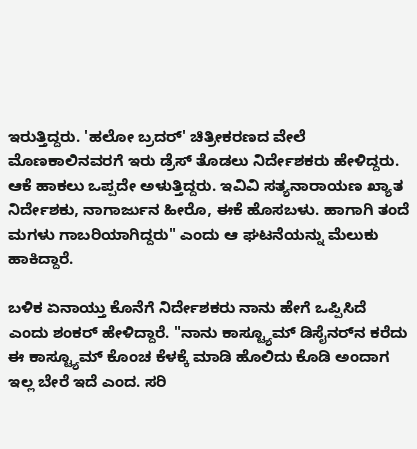ಇರುತ್ತಿದ್ದರು. 'ಹಲೋ ಬ್ರದರ್' ಚಿತ್ರೀಕರಣದ ವೇಲೆ ಮೊಣಕಾಲಿನವರಗೆ ಇರು ಡ್ರೆಸ್ ತೊಡಲು ನಿರ್ದೇಶಕರು ಹೇಳಿದ್ದರು. ಆಕೆ ಹಾಕಲು ಒಪ್ಪದೇ ಅಳುತ್ತಿದ್ದರು. ಇವಿವಿ ಸತ್ಯನಾರಾಯಣ ಖ್ಯಾತ ನಿರ್ದೇಶಕು, ನಾಗಾರ್ಜುನ ಹೀರೊ, ಈಕೆ ಹೊಸಬಳು. ಹಾಗಾಗಿ ತಂದೆ ಮಗಳು ಗಾಬರಿಯಾಗಿದ್ದರು" ಎಂದು ಆ ಘಟನೆಯನ್ನು ಮೆಲುಕು ಹಾಕಿದ್ದಾರೆ.

ಬಳಿಕ ಏನಾಯ್ತು ಕೊನೆಗೆ ನಿರ್ದೇಶಕರು ನಾನು ಹೇಗೆ ಒಪ್ಪಿಸಿದೆ ಎಂದು ಶಂಕರ್ ಹೇಳಿದ್ದಾರೆ. "ನಾನು ಕಾಸ್ಟ್ಯೂಮ್ ಡಿಸೈನರ್‌ನ ಕರೆದು ಈ ಕಾಸ್ಟ್ಯೂಮ್ ಕೊಂಚ ಕೆಳಕ್ಕೆ ಮಾಡಿ ಹೊಲಿದು ಕೊಡಿ ಅಂದಾಗ ಇಲ್ಲ ಬೇರೆ ಇದೆ ಎಂದ. ಸರಿ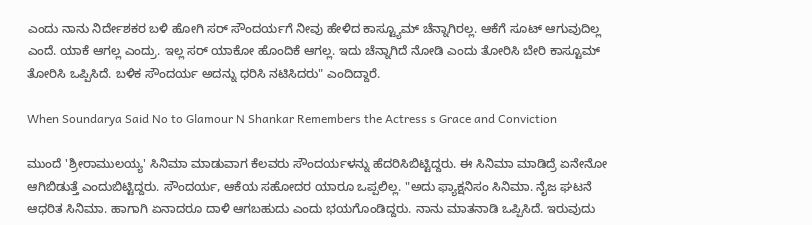ಎಂದು ನಾನು ನಿರ್ದೇಶಕರ ಬಳಿ ಹೋಗಿ ಸರ್ ಸೌಂದರ್ಯಗೆ ನೀವು ಹೇಳಿದ ಕಾಸ್ಟ್ಯೂಮ್ ಚೆನ್ನಾಗಿರಲ್ಲ. ಆಕೆಗೆ ಸೂಟ್ ಆಗುವುದಿಲ್ಲ ಎಂದೆ. ಯಾಕೆ ಆಗಲ್ಲ ಎಂದ್ರು. ಇಲ್ಲ ಸರ್ ಯಾಕೋ ಹೊಂದಿಕೆ ಆಗಲ್ಲ. ಇದು ಚೆನ್ನಾಗಿದೆ ನೋಡಿ ಎಂದು ತೋರಿಸಿ ಬೇರಿ ಕಾಸ್ಟೂಮ್ ತೋರಿಸಿ ಒಪ್ಪಿಸಿದೆ. ಬಳಿಕ ಸೌಂದರ್ಯ ಅದನ್ನು ಧರಿಸಿ ನಟಿಸಿದರು" ಎಂದಿದ್ದಾರೆ.

When Soundarya Said No to Glamour N Shankar Remembers the Actress s Grace and Conviction

ಮುಂದೆ 'ಶ್ರೀರಾಮುಲಯ್ಯ' ಸಿನಿಮಾ ಮಾಡುವಾಗ ಕೆಲವರು ಸೌಂದರ್ಯಳನ್ನು ಹೆದರಿಸಿಬಿಟ್ಟಿದ್ದರು. ಈ ಸಿನಿಮಾ ಮಾಡಿದ್ರೆ ಏನೇನೋ ಆಗಿಬಿಡುತ್ತೆ ಎಂದುಬಿಟ್ಟಿದ್ದರು. ಸೌಂದರ್ಯ, ಆಕೆಯ ಸಹೋದರ ಯಾರೂ ಒಪ್ಪಲಿಲ್ಲ. "ಅದು ಫ್ಯಾಕ್ಷನಿಸಂ ಸಿನಿಮಾ. ನೈಜ ಘಟನೆ ಆಧರಿತ ಸಿನಿಮಾ. ಹಾಗಾಗಿ ಏನಾದರೂ ದಾಳಿ ಆಗಬಹುದು ಎಂದು ಭಯಗೊಂಡಿದ್ದರು. ನಾನು ಮಾತನಾಡಿ ಒಪ್ಪಿಸಿದೆ. ಇರುವುದು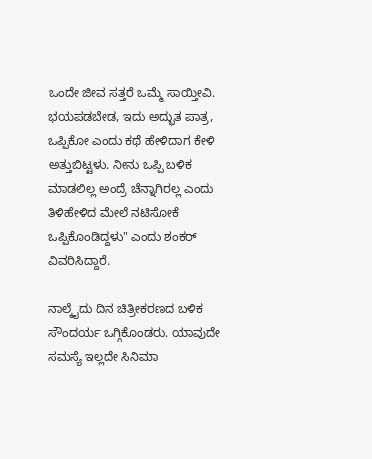ಒಂದೇ ಜೀವ ಸತ್ತರೆ ಒಮ್ಮೆ ಸಾಯ್ತೀವಿ. ಭಯಪಡಬೇಡ, ಇದು ಅದ್ಭುತ ಪಾತ್ರ, ಒಪ್ಪಿಕೋ ಎಂದು ಕಥೆ ಹೇಳಿದಾಗ ಕೇಳಿ ಅತ್ತುಬಿಟ್ಟಳು. ನೀನು ಒಪ್ಪಿ ಬಳಿಕ ಮಾಡಲಿಲ್ಲ ಅಂದ್ರೆ ಚೆನ್ನಾಗಿರಲ್ಲ ಎಂದು ತಿಳಿಹೇಳಿದ ಮೇಲೆ ನಟಿಸೋಕೆ ಒಪ್ಪಿಕೊಂಡಿದ್ದಳು" ಎಂದು ಶಂಕರ್ ವಿವರಿಸಿದ್ದಾರೆ.

ನಾಲ್ಕೈದು ದಿನ ಚಿತ್ರೀಕರಣದ ಬಳಿಕ ಸೌಂದರ್ಯ ಒಗ್ಗಿಕೊಂಡರು. ಯಾವುದೇ ಸಮಸ್ಯೆ ಇಲ್ಲದೇ ಸಿನಿಮಾ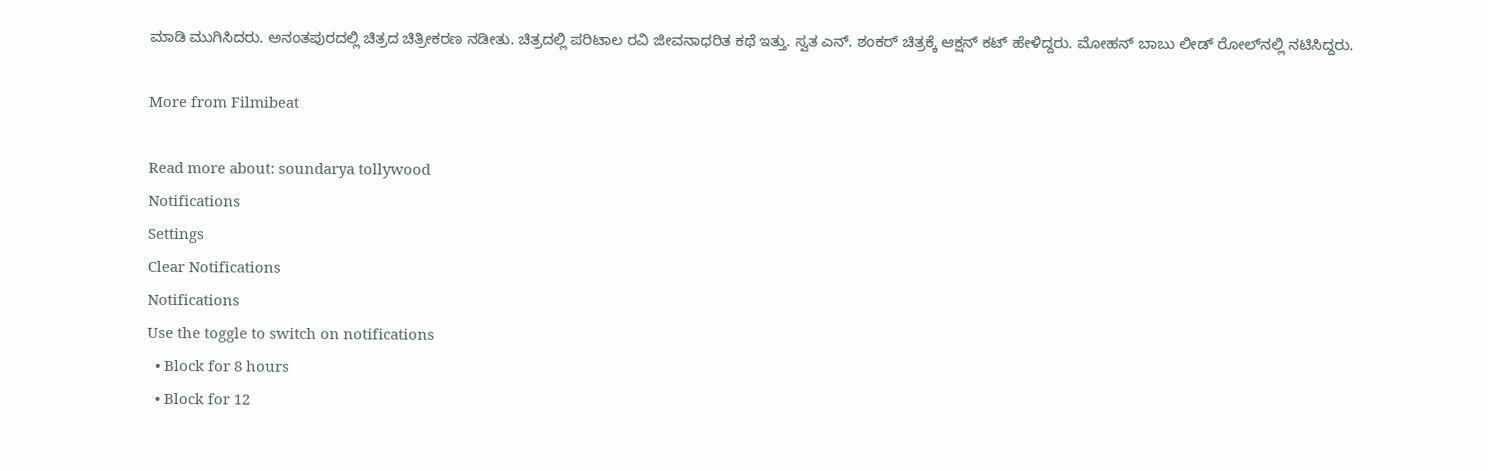ಮಾಡಿ ಮುಗಿಸಿದರು. ಅನಂತಪುರದಲ್ಲಿ ಚಿತ್ರದ ಚಿತ್ರೀಕರಣ ನಡೀತು. ಚಿತ್ರದಲ್ಲಿ ಪರಿಟಾಲ ರವಿ ಜೀವನಾಧರಿತ ಕಥೆ ಇತ್ತು. ಸ್ವತ ಎನ್‌. ಶಂಕರ್ ಚಿತ್ರಕ್ಕೆ ಆಕ್ಷನ್ ಕಟ್ ಹೇಳಿದ್ದರು. ಮೋಹನ್ ಬಾಬು ಲೀಡ್ ರೋಲ್‌ನಲ್ಲಿ ನಟಿಸಿದ್ದರು.

More from Filmibeat

Read more about: soundarya tollywood
Notifications
Settings
Clear Notifications
Notifications
Use the toggle to switch on notifications
  • Block for 8 hours
  • Block for 12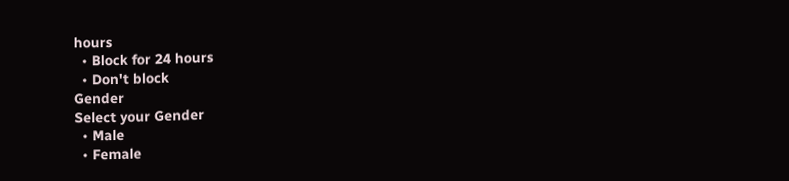hours
  • Block for 24 hours
  • Don't block
Gender
Select your Gender
  • Male
  • Female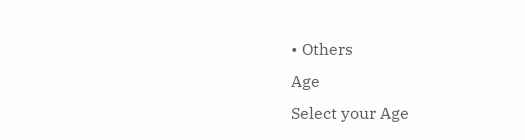• Others
Age
Select your Age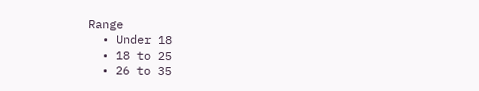Range
  • Under 18
  • 18 to 25
  • 26 to 35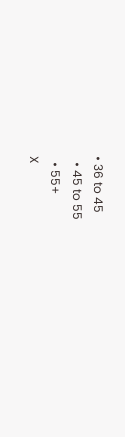• 36 to 45
  • 45 to 55
  • 55+
X